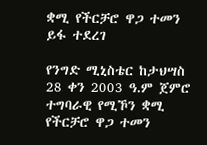ቋሚ የችርቻሮ ዋጋ ተመን ይፋ ተደረገ

የንግድ ሚኒስቴር ከታህሣስ 28 ቀን 2003 ዓ.ም ጀምሮ ተግባራዊ የሚኾን ቋሚ የችርቻሮ ዋጋ ተመን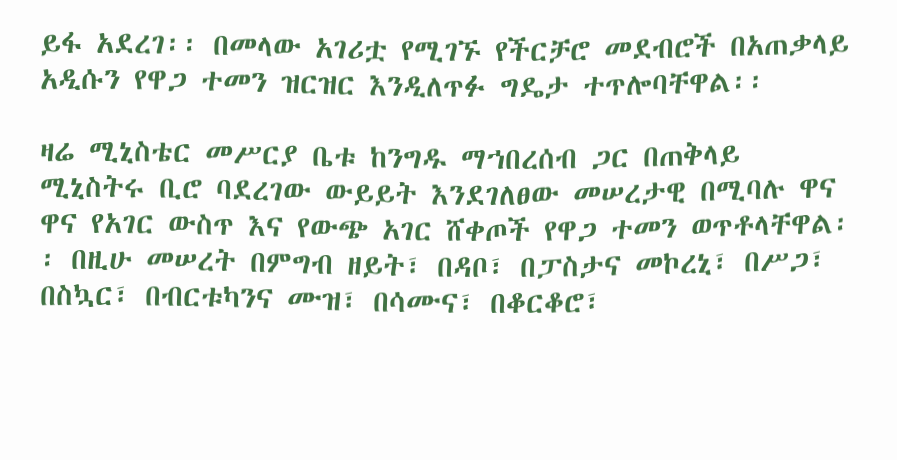ይፋ አደረገ፡፡ በመላው አገሪቷ የሚገኙ የችርቻሮ መደብሮች በአጠቃላይ አዲሱን የዋጋ ተመን ዝርዝር እንዲለጥፉ ግዴታ ተጥሎባቸዋል፡፡

ዛሬ ሚኒስቴር መሥርያ ቤቱ ከንግዱ ማኀበረሰብ ጋር በጠቅላይ ሚኒስትሩ ቢሮ ባደረገው ውይይት እንደገለፀው መሠረታዊ በሚባሉ ዋና ዋና የአገር ውስጥ እና የውጭ አገር ሸቀጦች የዋጋ ተመን ወጥቶላቸዋል፡፡ በዚሁ መሠረት በምግብ ዘይት፣ በዳቦ፣ በፓስታና መኮረኒ፣ በሥጋ፣ በስኳር፣ በብርቱካንና ሙዝ፣ በሳሙና፣ በቆርቆሮ፣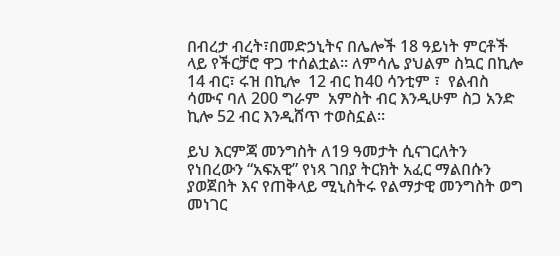በብረታ ብረት፣በመድኃኒትና በሌሎች 18 ዓይነት ምርቶች ላይ የችርቻሮ ዋጋ ተሰልቷል፡፡ ለምሳሌ ያህልም ስኳር በኪሎ 14 ብር፣ ሩዝ በኪሎ  12 ብር ከ40 ሳንቲም ፣  የልብስ ሳሙና ባለ 200 ግራም  አምስት ብር እንዲሁም ስጋ አንድ ኪሎ 52 ብር እንዲሸጥ ተወስኗል።

ይህ እርምጃ መንግስት ለ19 ዓመታት ሲናገርለትን የነበረውን “አፍአዊ” የነጻ ገበያ ትርክት አፈር ማልበሱን ያወጀበት እና የጠቅላይ ሚኒስትሩ የልማታዊ መንግስት ወግ መነገር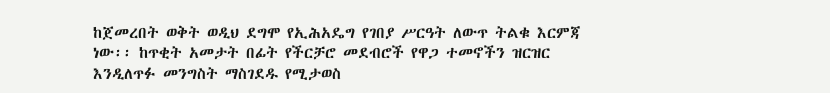ከጀመረበት ወቅት ወዲህ ደግሞ የኢሕአዴግ የገበያ ሥርዓት ለውጥ ትልቁ እርምጃ ነው፡፡ ከጥቂት አመታት በፊት የችርቻሮ መደብሮች የዋጋ ተመኖችን ዝርዝር እንዲለጥፉ መንግስት ማስገደዱ የሚታወስ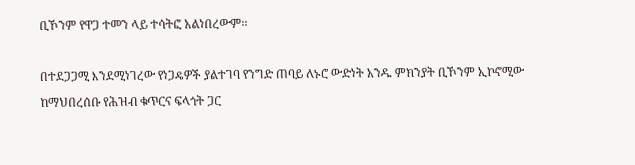ቢኾንም የዋጋ ተመን ላይ ተሳትፎ አልነበረውም፡፡

በተደጋጋሚ እንደሚነገረው የነጋዴዎች ያልተገባ የንግድ ጠባይ ለኑሮ ውድነት አንዱ ምክንያት ቢኾንም ኢኮኖሚው ከማህበረሰቡ የሕዝብ ቁጥርና ፍላጎት ጋር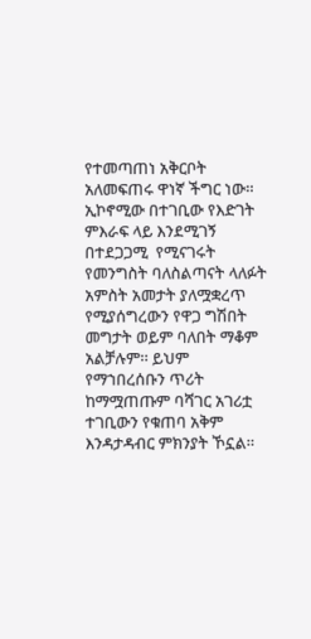የተመጣጠነ አቅርቦት አለመፍጠሩ ዋነኛ ችግር ነው፡፡ ኢኮኖሚው በተገቢው የእድገት ምእራፍ ላይ እንደሚገኝ በተደጋጋሚ  የሚናገሩት የመንግስት ባለስልጣናት ላለፉት አምስት አመታት ያለሟቋረጥ የሚያሰግረውን የዋጋ ግሽበት መግታት ወይም ባለበት ማቆም አልቻሉም፡፡ ይህም የማኀበረሰቡን ጥሪት ከማሟጠጡም ባሻገር አገሪቷ ተገቢውን የቁጠባ አቅም እንዳታዳብር ምክንያት ኾኗል፡፡